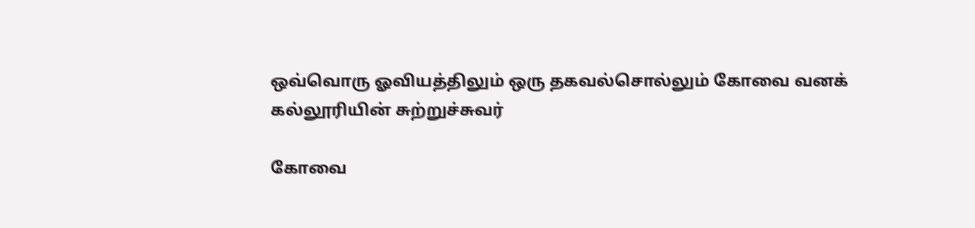ஒவ்வொரு ஓவியத்திலும் ஒரு தகவல்சொல்லும் கோவை வனக் கல்லூரியின் சுற்றுச்சுவர்

கோவை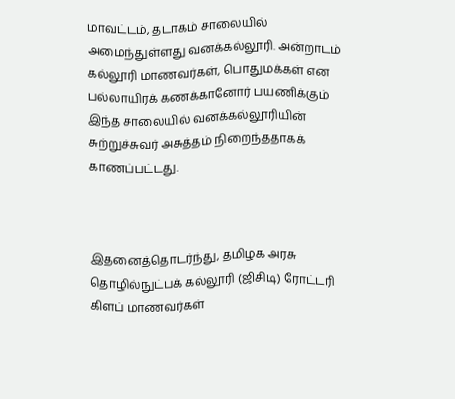மாவட்டம், தடாகம் சாலையில் அமைந்துள்ளது வனக்கல்லூரி. அன்றாடம் கல்லூரி மாணவர்கள், பொதுமக்கள் என பல்லாயிரக் கணக்கானோர் பயணிக்கும் இந்த சாலையில் வனக்கல்லூரியின் சுற்றுச்சுவர் அசுத்தம் நிறைந்ததாகக் காணப்பட்டது.



இதனைத்தொடர்ந்து, தமிழக அரசு தொழில்நுட்பக் கல்லூரி (ஜிசிடி) ரோட்டரி கிளப் மாணவர்கள்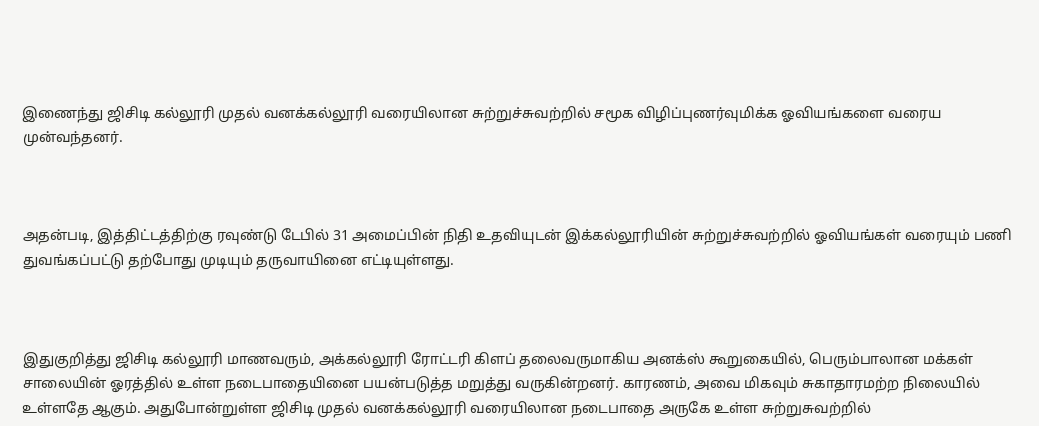இணைந்து ஜிசிடி கல்லூரி முதல் வனக்கல்லூரி வரையிலான சுற்றுச்சுவற்றில் சமூக விழிப்புணர்வுமிக்க ஓவியங்களை வரைய முன்வந்தனர்.



அதன்படி, இத்திட்டத்திற்கு ரவுண்டு டேபில் 31 அமைப்பின் நிதி உதவியுடன் இக்கல்லூரியின் சுற்றுச்சுவற்றில் ஓவியங்கள் வரையும் பணி துவங்கப்பட்டு தற்போது முடியும் தருவாயினை எட்டியுள்ளது.



இதுகுறித்து ஜிசிடி கல்லூரி மாணவரும், அக்கல்லூரி ரோட்டரி கிளப் தலைவருமாகிய அனக்ஸ் கூறுகையில், பெரும்பாலான மக்கள் சாலையின் ஓரத்தில் உள்ள நடைபாதையினை பயன்படுத்த மறுத்து வருகின்றனர். காரணம், அவை மிகவும் சுகாதாரமற்ற நிலையில் உள்ளதே ஆகும். அதுபோன்றுள்ள ஜிசிடி முதல் வனக்கல்லூரி வரையிலான நடைபாதை அருகே உள்ள சுற்றுசுவற்றில்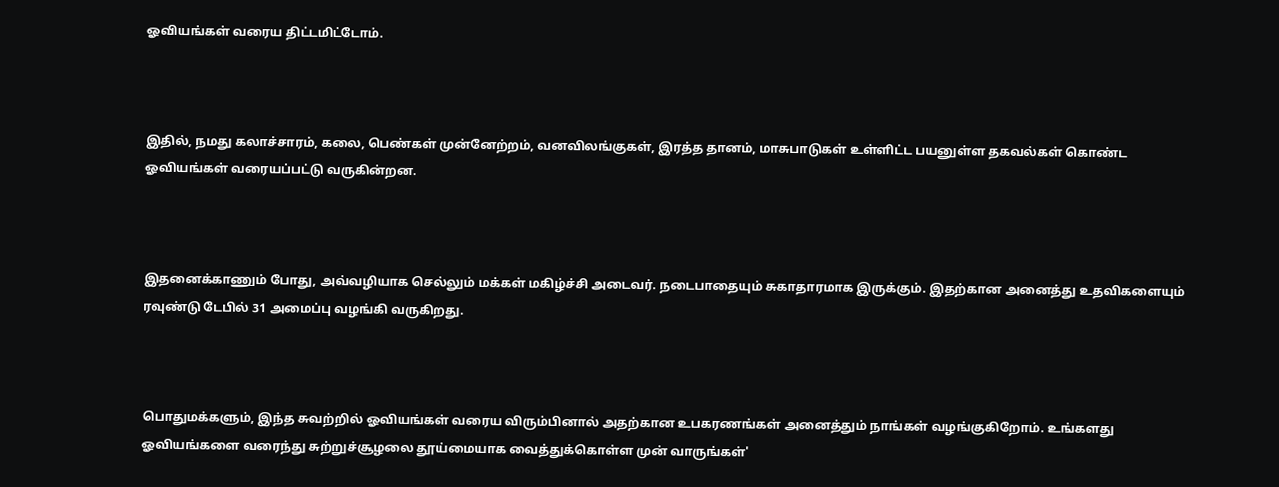ஓவியங்கள் வரைய திட்டமிட்டோம்.



இதில், நமது கலாச்சாரம், கலை, பெண்கள் முன்னேற்றம், வனவிலங்குகள், இரத்த தானம், மாசுபாடுகள் உள்ளிட்ட பயனுள்ள தகவல்கள் கொண்ட ஓவியங்கள் வரையப்பட்டு வருகின்றன.



இதனைக்காணும் போது, அவ்வழியாக செல்லும் மக்கள் மகிழ்ச்சி அடைவர். நடைபாதையும் சுகாதாரமாக இருக்கும். இதற்கான அனைத்து உதவிகளையும் ரவுண்டு டேபில் 31 அமைப்பு வழங்கி வருகிறது.



பொதுமக்களும், இந்த சுவற்றில் ஓவியங்கள் வரைய விரும்பினால் அதற்கான உபகரணங்கள் அனைத்தும் நாங்கள் வழங்குகிறோம். உங்களது ஓவியங்களை வரைந்து சுற்றுச்சூழலை தூய்மையாக வைத்துக்கொள்ள முன் வாருங்கள்'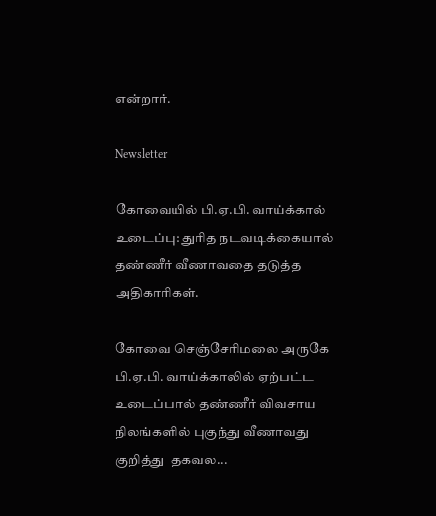என்றார்.

Newsletter

கோவையில் பி.ஏ.பி. வாய்க்கால் உடைப்பு: துரித நடவடிக்கையால் தண்ணீர் வீணாவதை தடுத்த அதிகாரிகள்.

கோவை செஞ்சேரிமலை அருகே பி.ஏ.பி. வாய்க்காலில் ஏற்பட்ட உடைப்பால் தண்ணீர் விவசாய நிலங்களில் புகுந்து வீணாவது குறித்து  தகவல...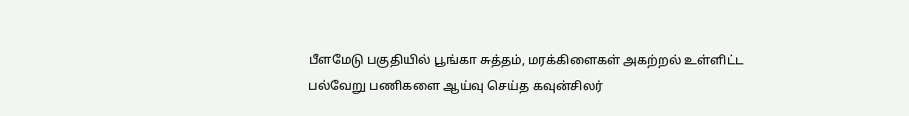பீளமேடு பகுதியில் பூங்கா சுத்தம், மரக்கிளைகள் அகற்றல் உள்ளிட்ட பல்வேறு பணிகளை ஆய்வு செய்த கவுன்சிலர்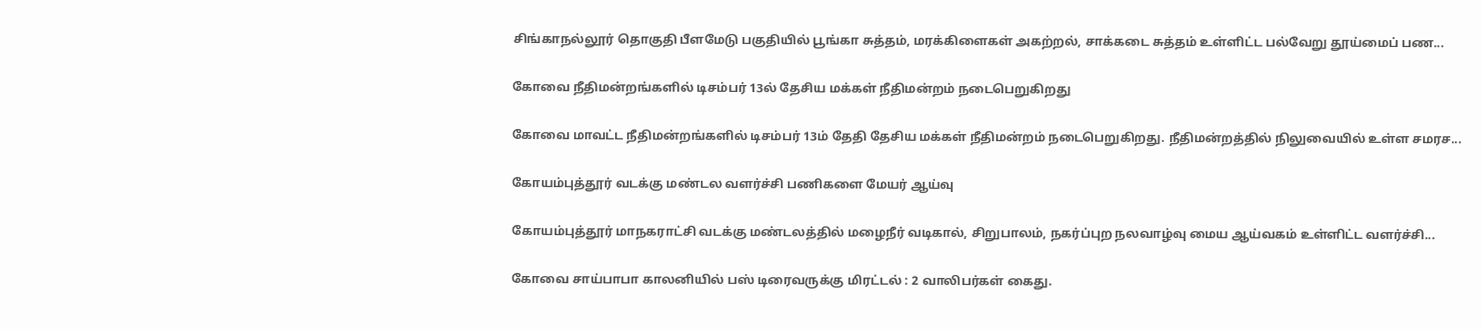சிங்காநல்லூர் தொகுதி பீளமேடு பகுதியில் பூங்கா சுத்தம், மரக்கிளைகள் அகற்றல், சாக்கடை சுத்தம் உள்ளிட்ட பல்வேறு தூய்மைப் பண...

கோவை நீதிமன்றங்களில் டிசம்பர் 13ல் தேசிய மக்கள் நீதிமன்றம் நடைபெறுகிறது

கோவை மாவட்ட நீதிமன்றங்களில் டிசம்பர் 13ம் தேதி தேசிய மக்கள் நீதிமன்றம் நடைபெறுகிறது. நீதிமன்றத்தில் நிலுவையில் உள்ள சமரச...

கோயம்புத்தூர் வடக்கு மண்டல வளர்ச்சி பணிகளை மேயர் ஆய்வு

கோயம்புத்தூர் மாநகராட்சி வடக்கு மண்டலத்தில் மழைநீர் வடிகால், சிறுபாலம், நகர்ப்புற நலவாழ்வு மைய ஆய்வகம் உள்ளிட்ட வளர்ச்சி...

கோவை சாய்பாபா காலனியில் பஸ் டிரைவருக்கு மிரட்டல் : 2 வாலிபர்கள் கைது.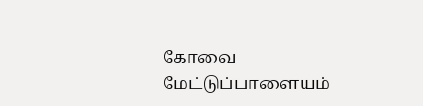கோவை மேட்டுப்பாளையம்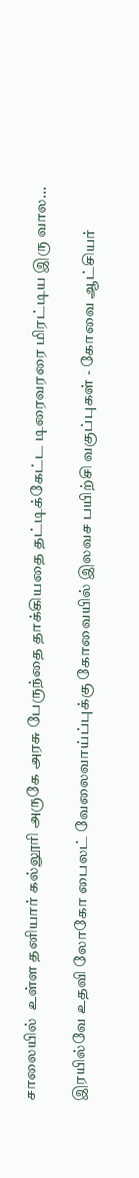சாலையில்  உள்ள தனியார் கல்லூரி அருகே அரசு பேருந்தை தாக்கியதை தட்டிக்கேட்ட டிரைவரரை மிரட்டிய இரு வால...

இரயில்வே உதவி லோகோ பைலட் வேலைவாய்ப்புக்கு கோவையில் இலவச பயிற்சி வகுப்புகள் - கோவை ஆட்சியர்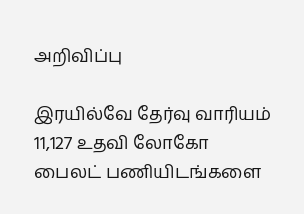அறிவிப்பு

இரயில்வே தேர்வு வாரியம் 11,127 உதவி லோகோ பைலட் பணியிடங்களை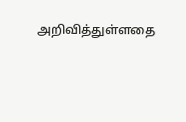அறிவித்துள்ளதை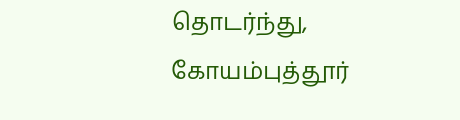தொடர்ந்து, கோயம்புத்தூர்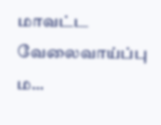மாவட்ட வேலைவாய்ப்பு ம...